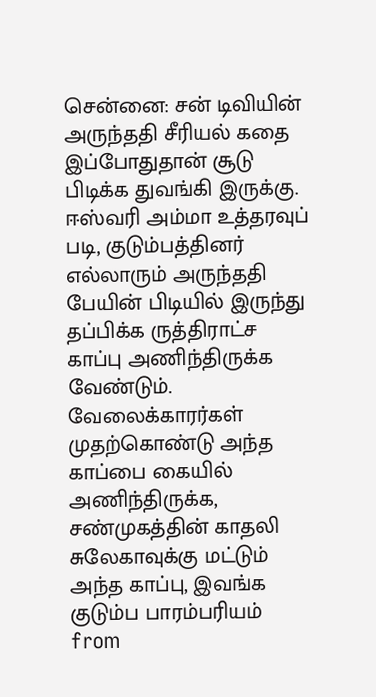சென்னை: சன் டிவியின் அருந்ததி சீரியல் கதை இப்போதுதான் சூடு பிடிக்க துவங்கி இருக்கு. ஈஸ்வரி அம்மா உத்தரவுப் படி, குடும்பத்தினர் எல்லாரும் அருந்ததி பேயின் பிடியில் இருந்து தப்பிக்க ருத்திராட்ச காப்பு அணிந்திருக்க வேண்டும். வேலைக்காரர்கள் முதற்கொண்டு அந்த காப்பை கையில் அணிந்திருக்க, சண்முகத்தின் காதலி சுலேகாவுக்கு மட்டும் அந்த காப்பு, இவங்க குடும்ப பாரம்பரியம்
from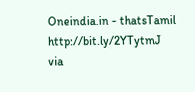Oneindia.in - thatsTamil http://bit.ly/2YTytmJ
via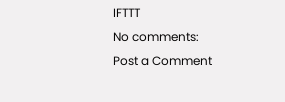IFTTT
No comments:
Post a Comment